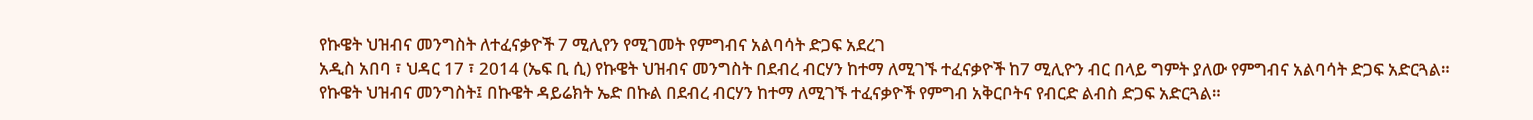የኩዌት ህዝብና መንግስት ለተፈናቃዮች 7 ሚሊየን የሚገመት የምግብና አልባሳት ድጋፍ አደረገ
አዲስ አበባ ፣ ህዳር 17 ፣ 2014 (ኤፍ ቢ ሲ) የኩዌት ህዝብና መንግስት በደብረ ብርሃን ከተማ ለሚገኙ ተፈናቃዮች ከ7 ሚሊዮን ብር በላይ ግምት ያለው የምግብና አልባሳት ድጋፍ አድርጓል።
የኩዌት ህዝብና መንግስት፤ በኩዌት ዳይሬክት ኤድ በኩል በደብረ ብርሃን ከተማ ለሚገኙ ተፈናቃዮች የምግብ አቅርቦትና የብርድ ልብስ ድጋፍ አድርጓል።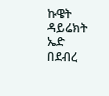ኩዌት ዳይሬክት ኤድ በደብረ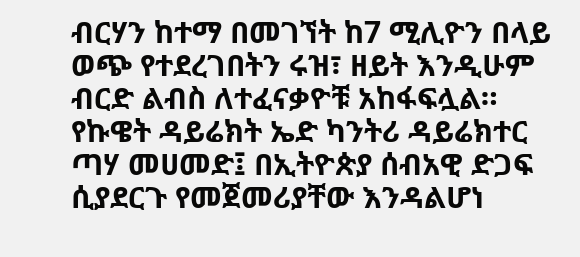ብርሃን ከተማ በመገኘት ከ7 ሚሊዮን በላይ ወጭ የተደረገበትን ሩዝ፣ ዘይት እንዲሁም ብርድ ልብስ ለተፈናቃዮቹ አከፋፍሏል።
የኩዌት ዳይሬክት ኤድ ካንትሪ ዳይሬክተር ጣሃ መሀመድ፤ በኢትዮጵያ ሰብአዊ ድጋፍ ሲያደርጉ የመጀመሪያቸው እንዳልሆነ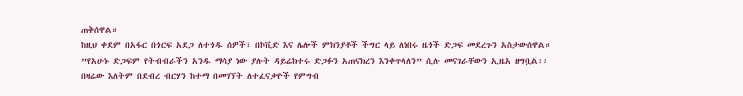ጠቅሰዋል።
ከዚህ ቀደም በአፋር በጎርፍ አደጋ ለተጎዱ ሰዎች፣ በኮቪድ እና ሌሎች ምክንያቶች ችግር ላይ ለነበሩ ዜጎች ድጋፍ መደረጉን አስታውሰዋል።
”የአሁኑ ድጋፍም የትብብራችን አንዱ ማሳያ ነው ያሉት ዳይሬክተሩ ድጋፉን አጠናክረን እንቀጥላለን” ሲሉ መናገራቸውን ኢዜአ ዘግቧል፡፡
በዛሬው እለትም በደብረ ብርሃን ከተማ በመገኘት ለተፈናቃዮች የምግብ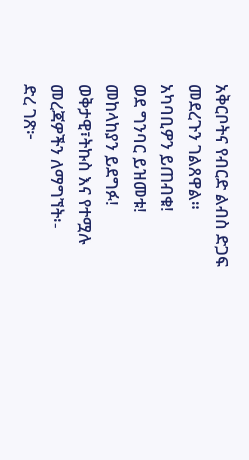አቅርቦትና የብርድ ልብስ ድጋፍ መደረጉን ገልጸዋል።
አካባቢዎን ይጠብቁ!
ወደ ግንባር ይዝመቱ!
መከላከያን ይደግፉ!
ወቅታዊ፣ትኩስ እና የተሟሉ መረጃዎችን ለማግኘት፡-
ድረ ገጽ፦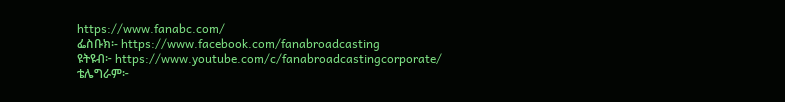https://www.fanabc.com/
ፌስቡክ፡- https://www.facebook.com/fanabroadcasting
ዩትዩብ፦ https://www.youtube.com/c/fanabroadcastingcorporate/
ቴሌግራም፦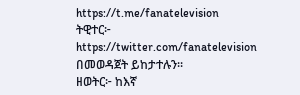https://t.me/fanatelevision
ትዊተር፦ https://twitter.com/fanatelevision በመወዳጀት ይከታተሉን፡፡
ዘወትር፦ ከእኛ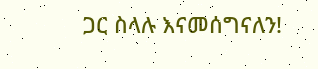ጋር ስላሉ እናመሰግናለን!